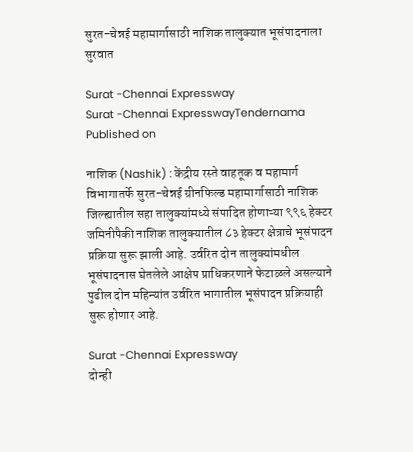सुरत-चेन्नई महामार्गासाठी नाशिक तालुक्यात भूसंपादनाला सुरवात

Surat -Chennai Expressway
Surat -Chennai ExpresswayTendernama
Published on

नाशिक (Nashik) : केंद्रीय रस्ते वाहतूक व महामार्ग विभागातर्फे सुरत-चेन्नई ग्रीनफिल्ड महामार्गासाठी नाशिक जिल्ह्यातील सहा तालुक्यांमध्ये संपादित होणाऱ्या ९९६ हेक्टर जमिनीपैकी नाशिक तालुक्यातील ८३ हेक्टर क्षेत्राचे भूसंपादन प्रक्रिया सुरू झाली आहे. उर्वरित दोन तालुक्यांमधील भूसंपादनास घेतलेले आक्षेप प्राधिकरणाने फेटाळले असल्याने पुढील दोन महिन्यांत उर्वरित भागातील भूसंपादन प्रक्रियाही सुरू होणार आहे.

Surat -Chennai Expressway
दोन्ही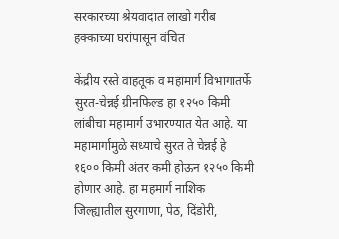सरकारच्या श्रेयवादात लाखो गरीब हक्काच्या घरांपासून वंचित

केंद्रीय रस्ते वाहतूक व महामार्ग विभागातर्फे सुरत-चेन्नई ग्रीनफिल्ड हा १२५० किमी लांबीचा महामार्ग उभारण्यात येत आहे. या महामार्गामुळे सध्याचे सुरत ते चेन्नई हे १६०० किमी अंतर कमी होऊन १२५० किमी होणार आहे. हा महमार्ग नाशिक जिल्ह्यातील सुरगाणा, पेठ, दिंडोरी,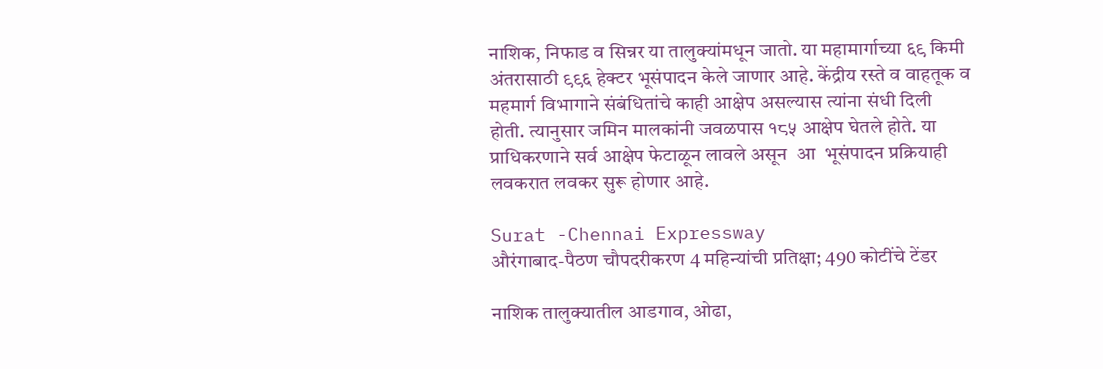नाशिक, निफाड व सिन्नर या तालुक्यांमधून जातो. या महामार्गाच्या ६९ किमी अंतरासाठी ९९६ हेक्टर भूसंपादन केले जाणार आहे. केंद्रीय रस्ते व वाहतूक व महमार्ग विभागाने संबंधितांचे काही आक्षेप असल्यास त्यांना संधी दिली होती. त्यानुसार जमिन मालकांनी जवळपास १८५ आक्षेप घेतले होते. या प्राधिकरणाने सर्व आक्षेप फेटाळून लावले असून  आ  भूसंपादन प्रक्रियाही लवकरात लवकर सुरू होणार आहे.

Surat -Chennai Expressway
औरंगाबाद-पैठण चौपदरीकरण 4 महिन्यांची प्रतिक्षा; 490 कोटींचे टेंडर

नाशिक तालुक्यातील आडगाव, ओढा,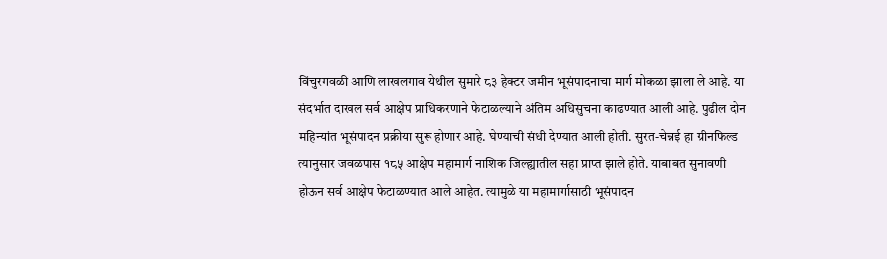विंचुरगवळी आणि लाखलगाव येथील सुमारे ८३ हेक्टर जमीन भूसंपादनाचा मार्ग मोकळा झाला ले आहे. या संदर्भात दाखल सर्व आक्षेप प्राधिकरणाने फेटाळल्याने अंतिम अधिसुचना काढण्यात आली आहे. पुढील दोन महिन्यांत भूसंपादन प्रक्रीया सुरू होणार आहे. घेण्याची संधी देण्यात आली होती. सुरत-चेन्नई हा ग्रीनफिल्ड त्यानुसार जवळपास १८५ आक्षेप महामार्ग नाशिक जिल्ह्यातील सहा प्राप्त झाले होते. याबाबत सुनावणी होऊन सर्व आक्षेप फेटाळण्यात आले आहेत. त्यामुळे या महामार्गासाठी भूसंपादन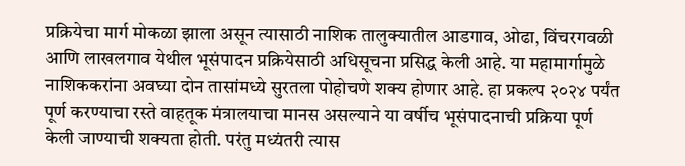प्रक्रियेचा मार्ग मोकळा झाला असून त्यासाठी नाशिक तालुक्यातील आडगाव, ओढा, विंचरगवळी आणि लाखलगाव येथील भूसंपादन प्रक्रियेसाठी अधिसूचना प्रसिद्ध केली आहे. या महामार्गामुळे नाशिककरांना अवघ्या दोन तासांमध्ये सुरतला पोहोचणे शक्य होणार आहे. हा प्रकल्प २०२४ पर्यंत पूर्ण करण्याचा रस्ते वाहतूक मंत्रालयाचा मानस असल्याने या वर्षीच भूसंपादनाची प्रक्रिया पूर्ण केली जाण्याची शक्यता होती. परंतु मध्यंतरी त्यास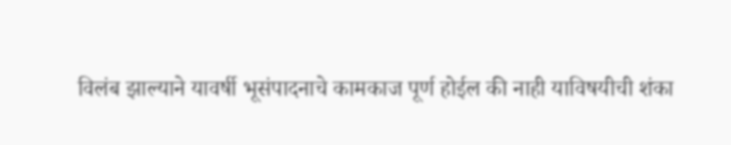विलंब झाल्याने यावर्षी भूसंपादनाचे कामकाज पूर्ण होईल की नाही याविषयीची शंका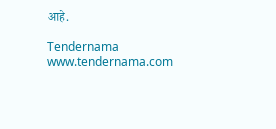आहे.

Tendernama
www.tendernama.com